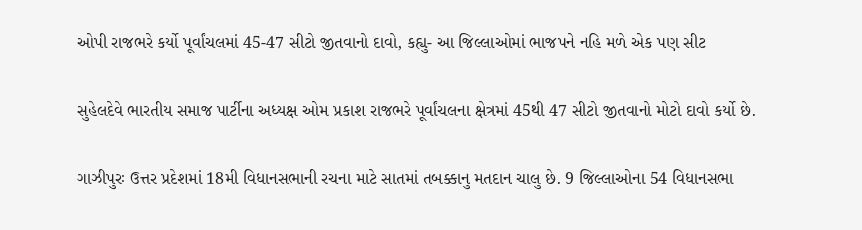ઓપી રાજભરે કર્યો પૂર્વાંચલમાં 45-47 સીટો જીતવાનો દાવો, કહ્યુ- આ જિલ્લાઓમાં ભાજપને નહિ મળે એક પણ સીટ

સુહેલદેવે ભારતીય સમાજ પાર્ટીના અધ્યક્ષ ઓમ પ્રકાશ રાજભરે પૂર્વાંચલના ક્ષેત્રમાં 45થી 47 સીટો જીતવાનો મોટો દાવો કર્યો છે.

ગાઝીપુરઃ ઉત્તર પ્રદેશમાં 18મી વિધાનસભાની રચના માટે સાતમાં તબક્કાનુ મતદાન ચાલુ છે. 9 જિલ્લાઓના 54 વિધાનસભા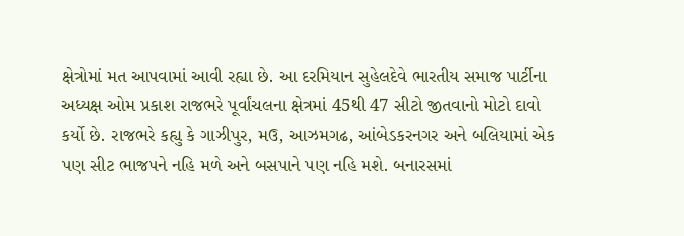ક્ષેત્રોમાં મત આપવામાં આવી રહ્યા છે. આ દરમિયાન સુહેલદેવે ભારતીય સમાજ પાર્ટીના અધ્યક્ષ ઓમ પ્રકાશ રાજભરે પૂર્વાંચલના ક્ષેત્રમાં 45થી 47 સીટો જીતવાનો મોટો દાવો કર્યો છે. રાજભરે કહ્યુ કે ગાઝીપુર, મઉ, આઝમગઢ, આંબેડકરનગર અને બલિયામાં એક પણ સીટ ભાજપને નહિ મળે અને બસપાને પણ નહિ મશે. બનારસમાં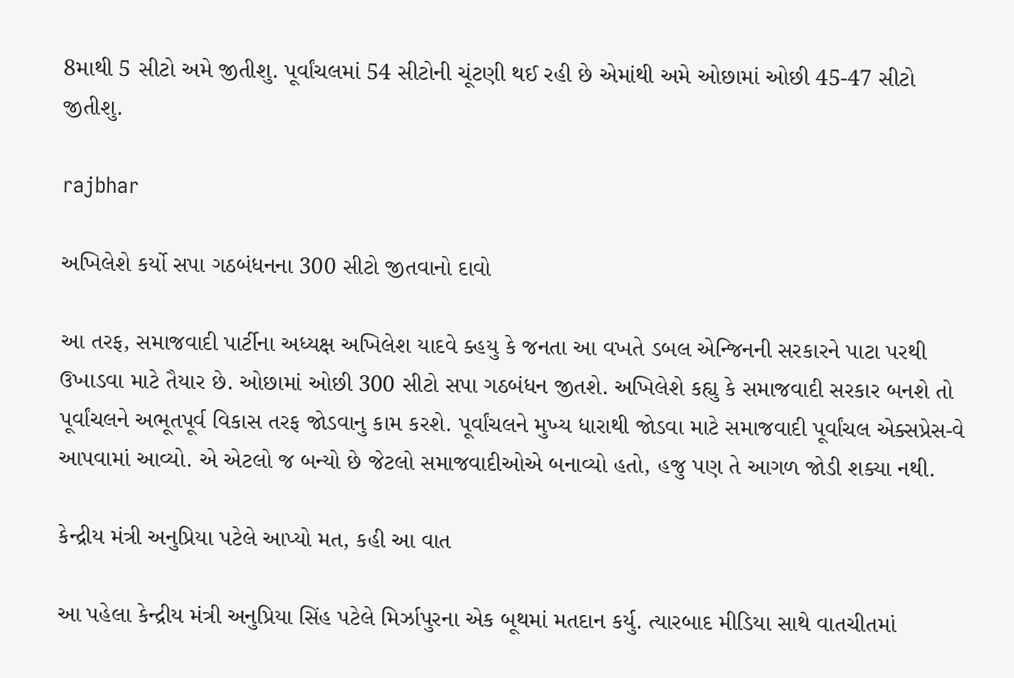8માથી 5 સીટો અમે જીતીશુ. પૂર્વાંચલમાં 54 સીટોની ચૂંટણી થઈ રહી છે એમાંથી અમે ઓછામાં ઓછી 45-47 સીટો જીતીશુ.

rajbhar

અખિલેશે કર્યો સપા ગઠબંધનના 300 સીટો જીતવાનો દાવો

આ તરફ, સમાજવાદી પાર્ટીના અધ્યક્ષ અખિલેશ યાદવે ક્હયુ કે જનતા આ વખતે ડબલ એન્જિનની સરકારને પાટા પરથી ઉખાડવા માટે તૈયાર છે. ઓછામાં ઓછી 300 સીટો સપા ગઠબંધન જીતશે. અખિલેશે કહ્યુ કે સમાજવાદી સરકાર બનશે તો પૂર્વાંચલને અભૂતપૂર્વ વિકાસ તરફ જોડવાનુ કામ કરશે. પૂર્વાંચલને મુખ્ય ધારાથી જોડવા માટે સમાજવાદી પૂર્વાંચલ એક્સપ્રેસ-વે આપવામાં આવ્યો. એ એટલો જ બન્યો છે જેટલો સમાજવાદીઓએ બનાવ્યો હતો, હજુ પણ તે આગળ જોડી શક્યા નથી.

કેન્દ્રીય મંત્રી અનુપ્રિયા પટેલે આપ્યો મત, કહી આ વાત

આ પહેલા કેન્દ્રીય મંત્રી અનુપ્રિયા સિંહ પટેલે મિર્ઝાપુરના એક બૂથમાં મતદાન કર્યુ. ત્યારબાદ મીડિયા સાથે વાતચીતમાં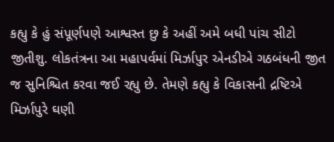કહ્યુ કે હું સંપૂર્ણપણે આશ્વસ્ત છુ કે અહીં અમે બધી પાંચ સીટો જીતીશુ. લોકતંત્રના આ મહાપર્વમાં મિર્ઝાપુર એનડીએ ગઠબંધની જીત જ સુનિશ્ચિત કરવા જઈ રહ્યુ છે. તેમણે કહ્યુ કે વિકાસની દ્રષ્ટિએ મિર્ઝાપુરે ઘણી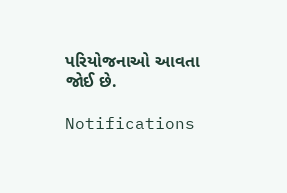પરિયોજનાઓ આવતા જોઈ છે.

Notifications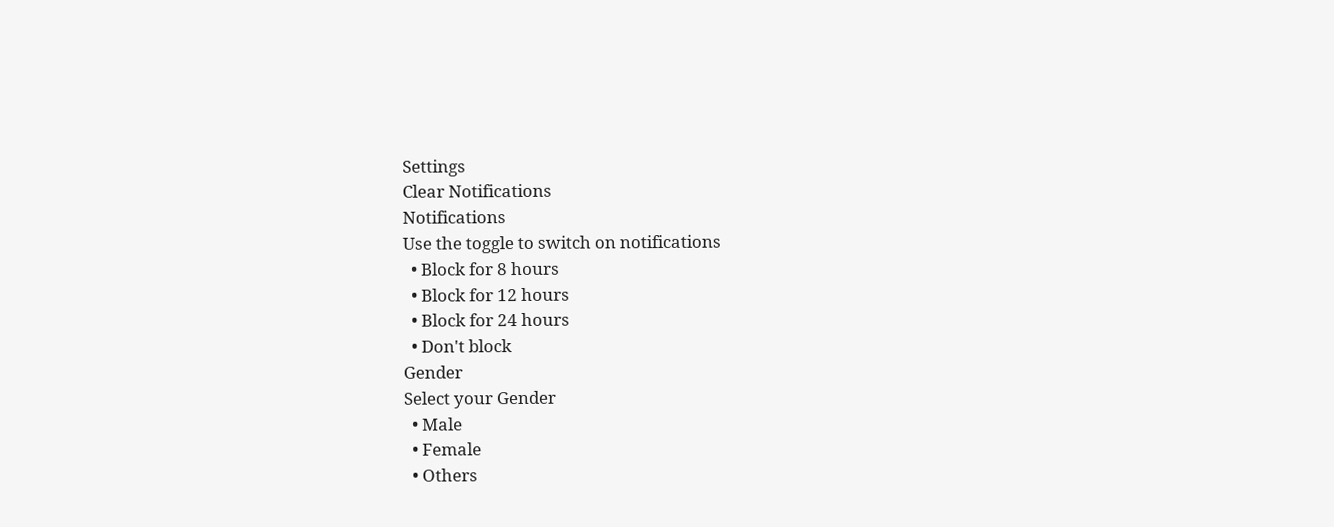Settings
Clear Notifications
Notifications
Use the toggle to switch on notifications
  • Block for 8 hours
  • Block for 12 hours
  • Block for 24 hours
  • Don't block
Gender
Select your Gender
  • Male
  • Female
  • Others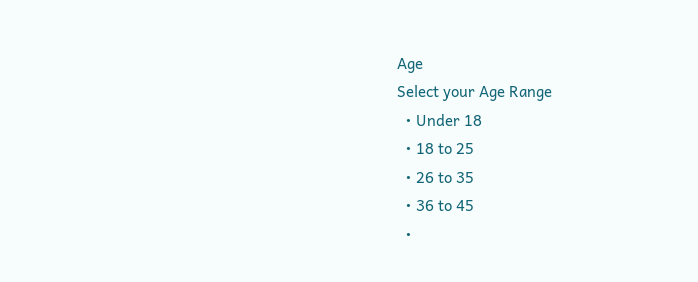Age
Select your Age Range
  • Under 18
  • 18 to 25
  • 26 to 35
  • 36 to 45
  •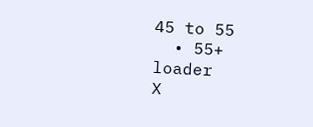45 to 55
  • 55+
loader
X